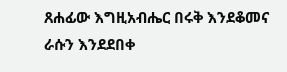ጸሐፊው እግዚአብሔር በሩቅ እንደቆመና ራሱን እንደደበቀ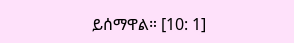ይሰማዋል። [10: 1]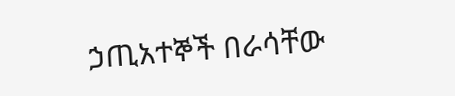ኃጢአተኞች በራሳቸው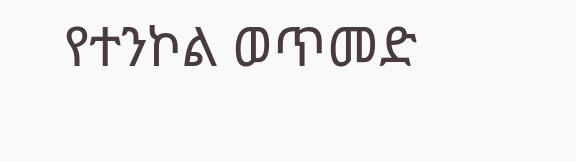የተንኮል ወጥመድ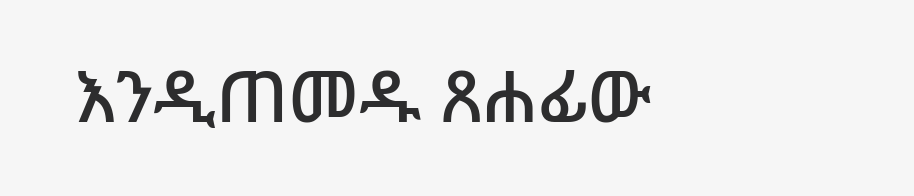እንዲጠመዱ ጸሐፊው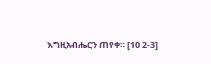እግዚአብሔርን ጠየቀ። [10 2-3]